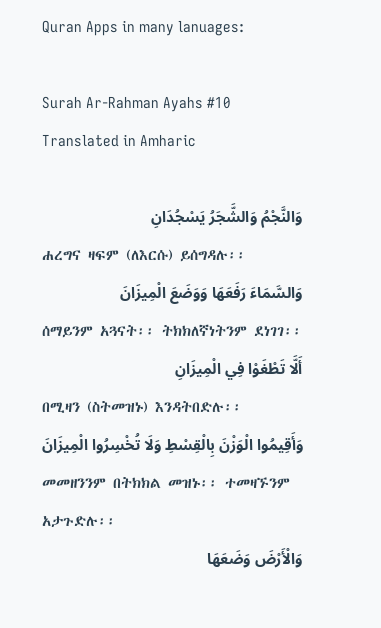Quran Apps in many lanuages:

Surah Ar-Rahman Ayahs #10 Translated in Amharic

وَالنَّجْمُ وَالشَّجَرُ يَسْجُدَانِ
ሐረግና ዛፍም (ለእርሱ) ይሰግዳሉ፡፡
وَالسَّمَاءَ رَفَعَهَا وَوَضَعَ الْمِيزَانَ
ሰማይንም አጓናት፡፡ ትክክለኛነትንም ደነገገ፡፡
أَلَّا تَطْغَوْا فِي الْمِيزَانِ
በሚዛን (ስትመዝኑ) እንዳትበድሉ፡፡
وَأَقِيمُوا الْوَزْنَ بِالْقِسْطِ وَلَا تُخْسِرُوا الْمِيزَانَ
መመዘንንም በትክክል መዝኑ፡፡ ተመዛኙንም አታጉድሉ፡፡
وَالْأَرْضَ وَضَعَهَا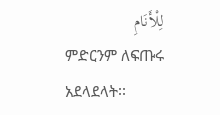لِلْأَنَامِ
ምድርንም ለፍጡሩ አደላደላት፡፡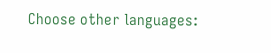Choose other languages: